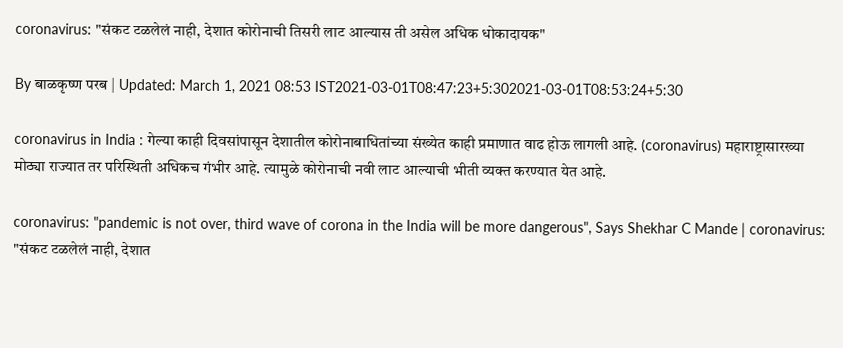coronavirus: "संकट टळलेलं नाही, देशात कोरोनाची तिसरी लाट आल्यास ती असेल अधिक धोकादायक"

By बाळकृष्ण परब | Updated: March 1, 2021 08:53 IST2021-03-01T08:47:23+5:302021-03-01T08:53:24+5:30

coronavirus in India : गेल्या काही दिवसांपासून देशातील कोरोनाबाधितांच्या संख्येत काही प्रमाणात वाढ होऊ लागली आहे. (coronavirus) महाराष्ट्रासारख्या मोठ्या राज्यात तर परिस्थिती अधिकच गंभीर आहे. त्यामुळे कोरोनाची नवी लाट आल्याची भीती व्यक्त करण्यात येत आहे.

coronavirus: "pandemic is not over, third wave of corona in the India will be more dangerous", Says Shekhar C Mande | coronavirus: "संकट टळलेलं नाही, देशात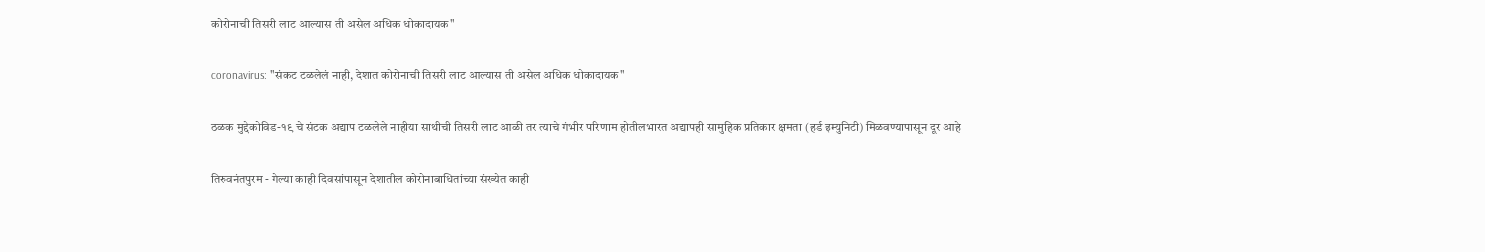कोरोनाची तिसरी लाट आल्यास ती असेल अधिक धोकादायक"

coronavirus: "संकट टळलेलं नाही, देशात कोरोनाची तिसरी लाट आल्यास ती असेल अधिक धोकादायक"

ठळक मुद्देकोविड-१९ चे संटक अद्याप टळलेले नाहीया साथीची तिसरी लाट आळी तर त्याचे गंभीर परिणाम होतीलभारत अद्यापही सामुहिक प्रतिकार क्षमता (हर्ड इम्युनिटी) मिळवण्यापासून दूर आहे

तिरुवनंतपुरम - गेल्या काही दिवसांपासून देशातील कोरोनाबाधितांच्या संख्येत काही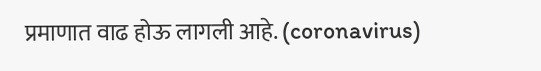प्रमाणात वाढ होऊ लागली आहे. (coronavirus)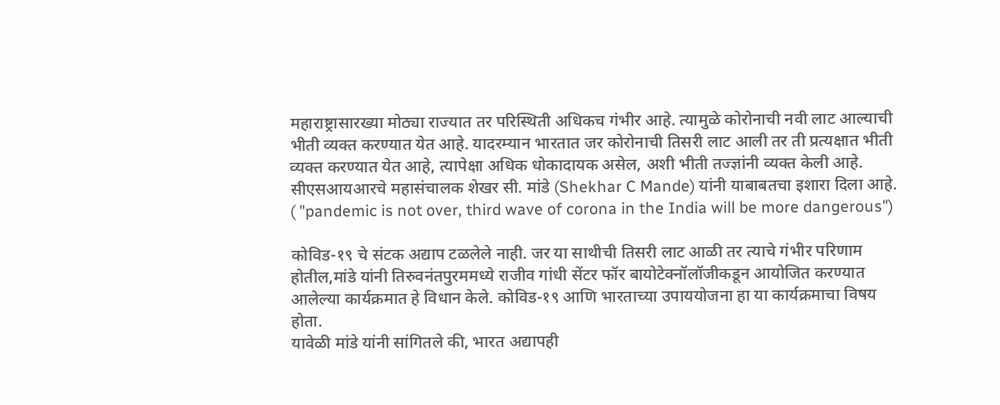महाराष्ट्रासारख्या मोठ्या राज्यात तर परिस्थिती अधिकच गंभीर आहे. त्यामुळे कोरोनाची नवी लाट आल्याची भीती व्यक्त करण्यात येत आहे. यादरम्यान भारतात जर कोरोनाची तिसरी लाट आली तर ती प्रत्यक्षात भीती व्यक्त करण्यात येत आहे, त्यापेक्षा अधिक धोकादायक असेल, अशी भीती तज्ज्ञांनी व्यक्त केली आहे. सीएसआयआरचे महासंचालक शेखर सी. मांडे (Shekhar C Mande) यांनी याबाबतचा इशारा दिला आहे. ( "pandemic is not over, third wave of corona in the India will be more dangerous")

कोविड-१९ चे संटक अद्याप टळलेले नाही. जर या साथीची तिसरी लाट आळी तर त्याचे गंभीर परिणाम होतील,मांडे यांनी तिरुवनंतपुरममध्ये राजीव गांधी सेंटर फॉर बायोटेक्नॉलॉजीकडून आयोजित करण्यात आलेल्या कार्यक्रमात हे विधान केले. कोविड-१९ आणि भारताच्या उपाययोजना हा या कार्यक्रमाचा विषय होता.
यावेळी मांडे यांनी सांगितले की, भारत अद्यापही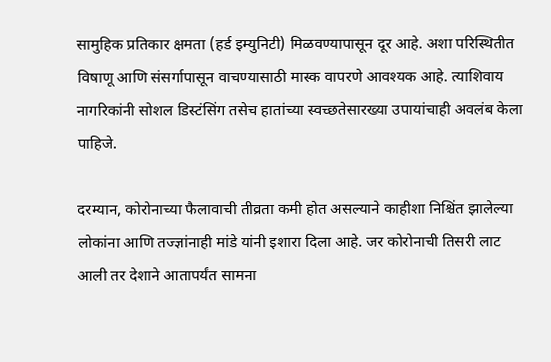सामुहिक प्रतिकार क्षमता (हर्ड इम्युनिटी) मिळवण्यापासून दूर आहे. अशा परिस्थितीत विषाणू आणि संसर्गापासून वाचण्यासाठी मास्क वापरणे आवश्यक आहे. त्याशिवाय नागरिकांनी सोशल डिस्टंसिंग तसेच हातांच्या स्वच्छतेसारख्या उपायांचाही अवलंब केला पाहिजे.

दरम्यान, कोरोनाच्या फैलावाची तीव्रता कमी होत असल्याने काहीशा निश्चिंत झालेल्या लोकांना आणि तज्ज्ञांनाही मांडे यांनी इशारा दिला आहे. जर कोरोनाची तिसरी लाट आली तर देशाने आतापर्यंत सामना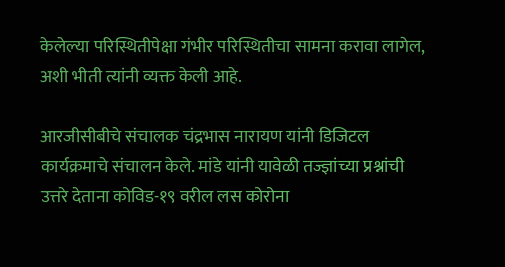केलेल्या परिस्थितीपेक्षा गंभीर परिस्थितीचा सामना करावा लागेल, अशी भीती त्यांनी व्यक्त केली आहे.

आरजीसीबीचे संचालक चंद्रभास नारायण यांनी डिजिटल कार्यक्रमाचे संचालन केले. मांडे यांनी यावेळी तज्ज्ञांच्या प्रश्नांची उत्तरे देताना कोविड-१९ वरील लस कोरोना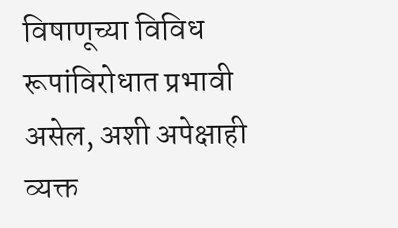विषाणूच्या विविध रूपांविरोधात प्रभावी असेल, अशी अपेक्षाही व्यक्त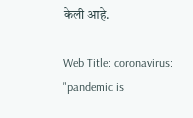केली आहे.

Web Title: coronavirus: "pandemic is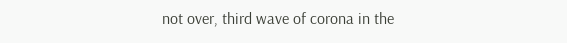not over, third wave of corona in the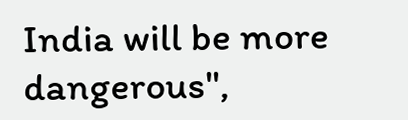India will be more dangerous",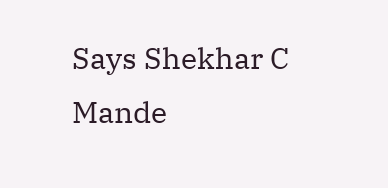Says Shekhar C Mande